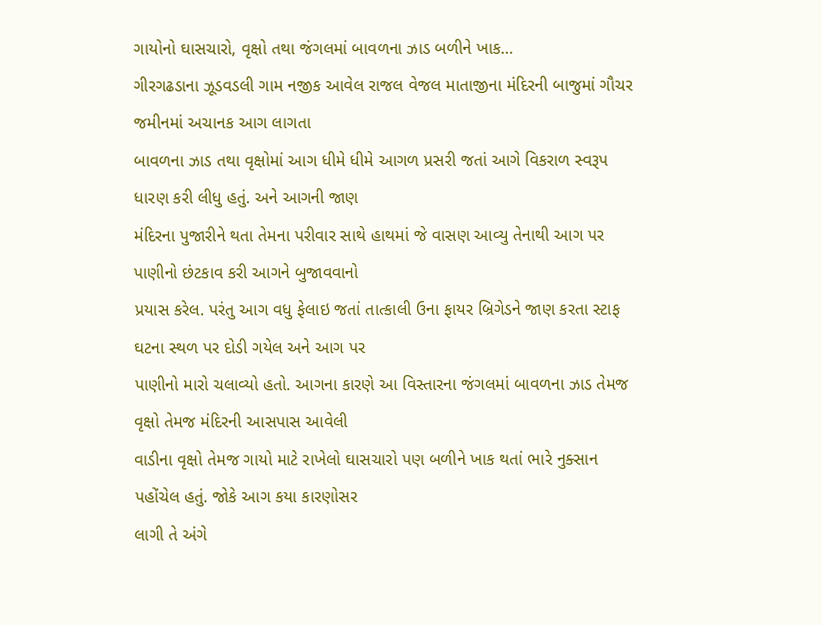ગાયોનો ઘાસચારો, વૃક્ષો તથા જંગલમાં બાવળના ઝાડ બળીને ખાક…
ગીરગઢડાના ઝૂડવડલી ગામ નજીક આવેલ રાજલ વેજલ માતાજીના મંદિરની બાજુમાં ગૌચર જમીનમાં અચાનક આગ લાગતા
બાવળના ઝાડ તથા વૃક્ષોમાં આગ ધીમે ધીમે આગળ પ્રસરી જતાં આગે વિકરાળ સ્વરૂપ ધારણ કરી લીધુ હતું. અને આગની જાણ
મંદિરના પુજારીને થતા તેમના પરીવાર સાથે હાથમાં જે વાસણ આવ્યુ તેનાથી આગ પર પાણીનો છંટકાવ કરી આગને બુજાવવાનો
પ્રયાસ કરેલ. પરંતુ આગ વધુ ફેલાઇ જતાં તાત્કાલી ઉના ફાયર બ્રિગેડને જાણ કરતા સ્ટાફ ઘટના સ્થળ પર દોડી ગયેલ અને આગ પર
પાણીનો મારો ચલાવ્યો હતો. આગના કારણે આ વિસ્તારના જંગલમાં બાવળના ઝાડ તેમજ વૃક્ષો તેમજ મંદિરની આસપાસ આવેલી
વાડીના વૃક્ષો તેમજ ગાયો માટે રાખેલો ઘાસચારો પણ બળીને ખાક થતાં ભારે નુક્સાન પહોંચેલ હતું. જોકે આગ કયા કારણોસર
લાગી તે અંગે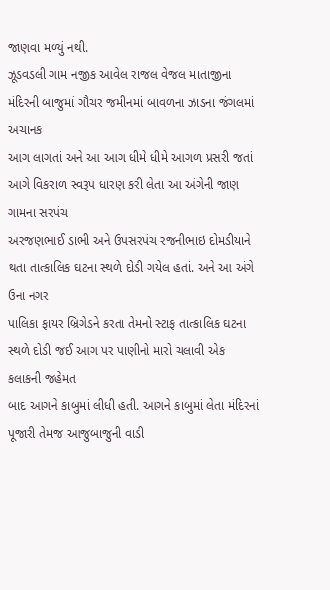જાણવા મળ્યું નથી.
ઝૂડવડલી ગામ નજીક આવેલ રાજલ વેજલ માતાજીના મંદિરની બાજુમાં ગૌચર જમીનમાં બાવળના ઝાડના જંગલમાં અચાનક
આગ લાગતાં અને આ આગ ધીમે ધીમે આગળ પ્રસરી જતાં આગે વિકરાળ સ્વરૂપ ધારણ કરી લેતા આ અંગેની જાણ ગામના સરપંચ
અરજણભાઈ ડાભી અને ઉપસરપંચ રજનીભાઇ દોમડીયાને થતા તાત્કાલિક ઘટના સ્થળે દોડી ગયેલ હતાં. અને આ અંગે ઉના નગર
પાલિકા ફાયર બ્રિગેડને કરતા તેમનો સ્ટાફ તાત્કાલિક ઘટના સ્થળે દોડી જઈ આગ પર પાણીનો મારો ચલાવી એક કલાકની જહેમત
બાદ આગને કાબુમાં લીધી હતી. આગને કાબુમાં લેતા મંદિરનાં પૂજારી તેમજ આજુબાજુની વાડી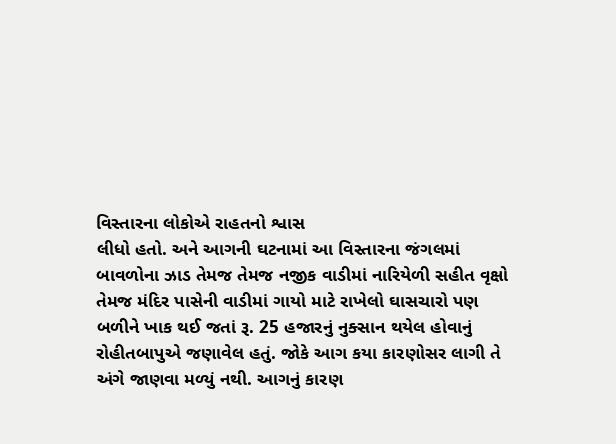વિસ્તારના લોકોએ રાહતનો શ્વાસ
લીધો હતો. અને આગની ઘટનામાં આ વિસ્તારના જંગલમાં બાવળોના ઝાડ તેમજ તેમજ નજીક વાડીમાં નારિયેળી સહીત વૃક્ષો
તેમજ મંદિર પાસેની વાડીમાં ગાયો માટે રાખેલો ઘાસચારો પણ બળીને ખાક થઈ જતાં રૂ. 25 હજારનું નુક્સાન થયેલ હોવાનું
રોહીતબાપુએ જણાવેલ હતું. જોકે આગ કયા કારણોસર લાગી તે અંગે જાણવા મળ્યું નથી. આગનું કારણ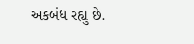અકબંધ રહ્યુ છે.